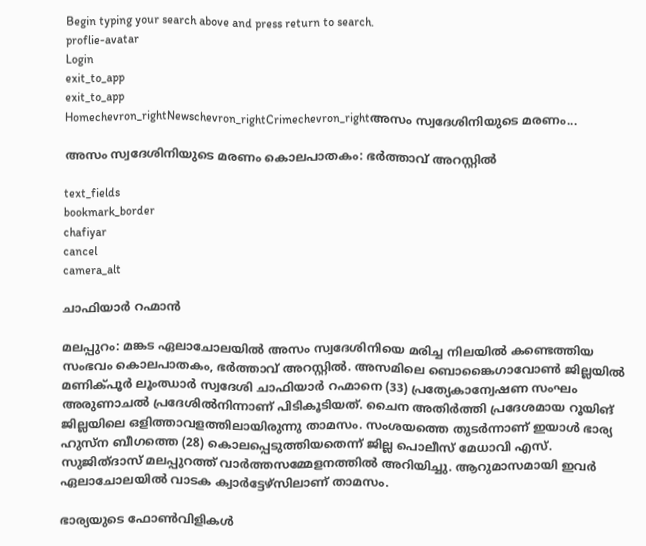Begin typing your search above and press return to search.
proflie-avatar
Login
exit_to_app
exit_to_app
Homechevron_rightNewschevron_rightCrimechevron_rightഅസം സ്വദേശിനിയുടെ മരണം...

അസം സ്വദേശിനിയുടെ മരണം കൊലപാതകം: ഭർത്താവ് അറസ്റ്റിൽ

text_fields
bookmark_border
chafiyar
cancel
camera_alt

ചാഫിയാര്‍ റഹ്മാൻ

മലപ്പുറം: മങ്കട ഏലാചോലയിൽ അസം സ്വദേശിനിയെ മരിച്ച നിലയിൽ കണ്ടെത്തിയ സംഭവം കൊലപാതകം, ഭർത്താവ് അറസ്റ്റിൽ. അസമിലെ ബൊങ്കൈഗാവോണ്‍ ജില്ലയില്‍ മണിക്പൂര്‍ ലൂംഝാര്‍ സ്വദേശി ചാഫിയാര്‍ റഹ്മാനെ (33) പ്രത്യേകാന്വേഷണ സംഘം അരുണാചൽ പ്രദേശിൽനിന്നാണ് പിടികൂടിയത്. ചൈന അതിര്‍ത്തി പ്രദേശമായ റൂയിങ് ജില്ലയിലെ ഒളിത്താവളത്തിലായിരുന്നു താമസം. സംശയത്തെ തുടർന്നാണ് ഇയാൾ ഭാര്യ ഹുസ്ന ബീഗത്തെ (28) കൊലപ്പെടുത്തിയതെന്ന് ജില്ല പൊലീസ് മേധാവി എസ്. സുജിത്ദാസ് മലപ്പുറത്ത് വാർത്തസമ്മേളനത്തിൽ അറിയിച്ചു. ആറുമാസമായി ഇവർ ഏലാചോലയിൽ വാടക ക്വാർട്ടേഴ്സിലാണ് താമസം.

ഭാര്യയുടെ ഫോണ്‍വിളികൾ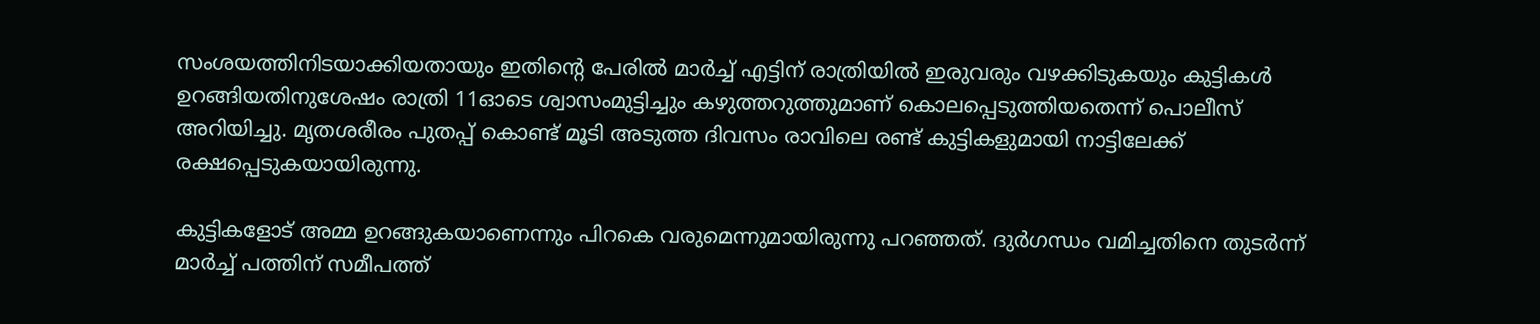സംശയത്തിനിടയാക്കിയതായും ഇതിന്‍റെ പേരിൽ മാർച്ച് എട്ടിന് രാത്രിയിൽ ഇരുവരും വഴക്കിടുകയും കുട്ടികള്‍ ഉറങ്ങിയതിനുശേഷം രാത്രി 11ഓടെ ശ്വാസംമുട്ടിച്ചും കഴുത്തറുത്തുമാണ് കൊലപ്പെടുത്തിയതെന്ന് പൊലീസ് അറിയിച്ചു. മൃതശരീരം പുതപ്പ് കൊണ്ട് മൂടി അടുത്ത ദിവസം രാവിലെ രണ്ട് കുട്ടികളുമായി നാട്ടിലേക്ക് രക്ഷപ്പെടുകയായിരുന്നു.

കുട്ടികളോട് അമ്മ ഉറങ്ങുകയാണെന്നും പിറകെ വരുമെന്നുമായിരുന്നു പറഞ്ഞത്. ദുർഗന്ധം വമിച്ചതിനെ തുടർന്ന് മാർച്ച് പത്തിന് സമീപത്ത്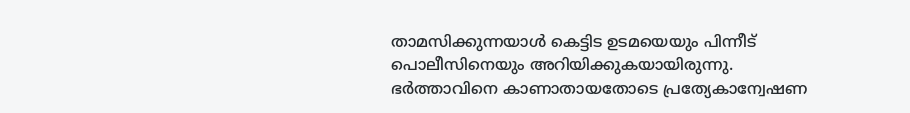താമസിക്കുന്നയാൾ കെട്ടിട ഉടമയെയും പിന്നീട് പൊലീസിനെയും അറിയിക്കുകയായിരുന്നു. ഭർത്താവിനെ കാണാതായതോടെ പ്രത്യേകാന്വേഷണ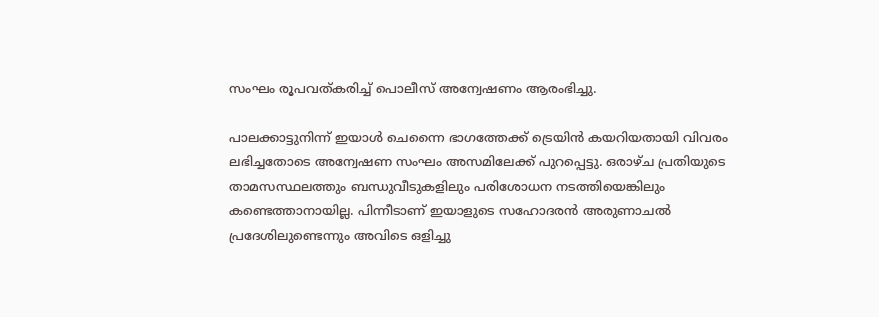സംഘം രൂപവത്കരിച്ച് പൊലീസ് അന്വേഷണം ആരംഭിച്ചു.

പാലക്കാട്ടുനിന്ന് ഇയാൾ ചെന്നൈ ഭാഗത്തേക്ക് ട്രെയിന്‍ കയറിയതായി വിവരം ലഭിച്ചതോടെ അന്വേഷണ സംഘം അസമിലേക്ക് പുറപ്പെട്ടു. ഒരാഴ്ച പ്രതിയുടെ താമസസ്ഥലത്തും ബന്ധുവീടുകളിലും പരിശോധന നടത്തിയെങ്കിലും കണ്ടെത്താനായില്ല. പിന്നീടാണ് ഇയാളുടെ സഹോദരൻ അരുണാചൽ പ്രദേശിലുണ്ടെന്നും അവിടെ ഒളിച്ചു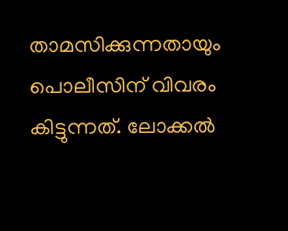താമസിക്കുന്നതായും പൊലീസിന് വിവരം കിട്ടുന്നത്. ലോക്കൽ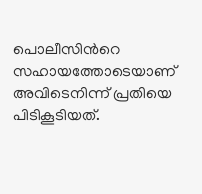പൊലീസിന്‍റെ സഹായത്തോടെയാണ് അവിടെനിന്ന് പ്രതിയെ പിടികൂടിയത്.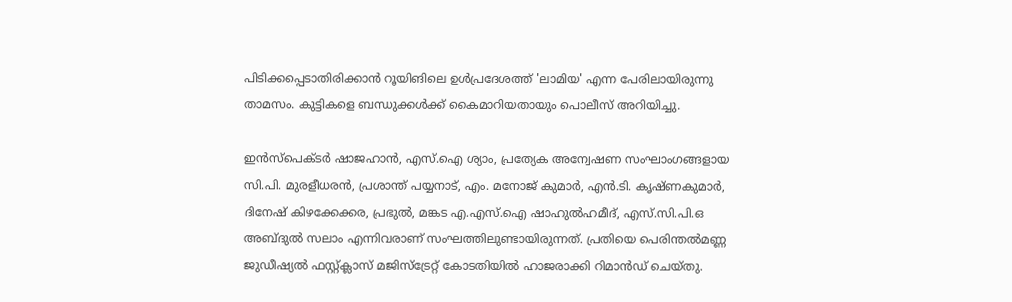പിടിക്കപ്പെടാതിരിക്കാൻ റൂയിങിലെ ഉള്‍പ്രദേശത്ത് 'ലാമിയ' എന്ന പേരിലായിരുന്നു താമസം. കുട്ടികളെ ബന്ധുക്കൾക്ക് കൈമാറിയതായും പൊലീസ് അറിയിച്ചു.

ഇൻസ്പെക്ടർ ഷാജഹാൻ, എസ്.ഐ ശ്യാം, പ്രത്യേക അന്വേഷണ സംഘാംഗങ്ങളായ സി.പി. മുരളീധരൻ, പ്രശാന്ത് പയ്യനാട്, എം. മനോജ് കുമാര്‍, എന്‍.ടി. കൃഷ്ണകുമാര്‍, ദിനേഷ് കിഴക്കേക്കര, പ്രഭുല്‍, മങ്കട എ.എസ്.ഐ ഷാഹുല്‍ഹമീദ്, എസ്.സി.പി.ഒ അബ്ദുൽ സലാം എന്നിവരാണ് സംഘത്തിലുണ്ടായിരുന്നത്. പ്രതിയെ പെരിന്തല്‍മണ്ണ ജുഡീഷ്യല്‍ ഫസ്റ്റ്ക്ലാസ് മജിസ്ട്രേറ്റ് കോടതിയില്‍ ഹാജരാക്കി റിമാൻഡ് ചെയ്തു.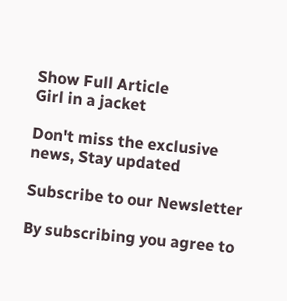Show Full Article
Girl in a jacket

Don't miss the exclusive news, Stay updated

Subscribe to our Newsletter

By subscribing you agree to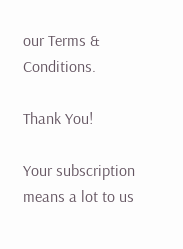our Terms & Conditions.

Thank You!

Your subscription means a lot to us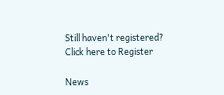Still haven't registered? Click here to Register

News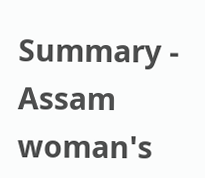Summary - Assam woman's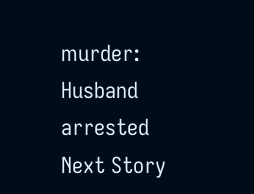murder: Husband arrested
Next Story